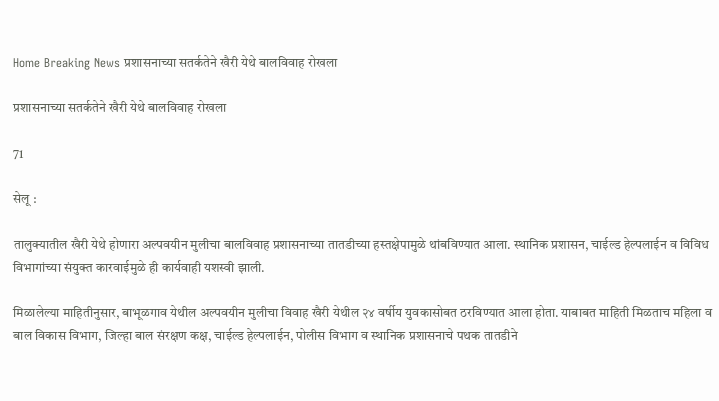Home Breaking News प्रशासनाच्या सतर्कतेने खैरी येथे बालविवाह रोखला

प्रशासनाच्या सतर्कतेने खैरी येथे बालविवाह रोखला

71

सेलू :

तालुक्यातील खैरी येथे होणारा अल्पवयीन मुलीचा बालविवाह प्रशासनाच्या तातडीच्या हस्तक्षेपामुळे थांबविण्यात आला. स्थानिक प्रशासन, चाईल्ड हेल्पलाईन व विविध विभागांच्या संयुक्त कारवाईमुळे ही कार्यवाही यशस्वी झाली.

मिळालेल्या माहितीनुसार, बाभूळगाव येथील अल्पवयीन मुलीचा विवाह खैरी येथील २४ वर्षीय युवकासोबत ठरविण्यात आला होता. याबाबत माहिती मिळताच महिला व बाल विकास विभाग, जिल्हा बाल संरक्षण कक्ष, चाईल्ड हेल्पलाईन, पोलीस विभाग व स्थानिक प्रशासनाचे पथक तातडीने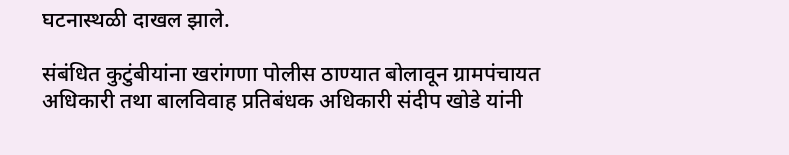घटनास्थळी दाखल झाले.

संबंधित कुटुंबीयांना खरांगणा पोलीस ठाण्यात बोलावून ग्रामपंचायत अधिकारी तथा बालविवाह प्रतिबंधक अधिकारी संदीप खोडे यांनी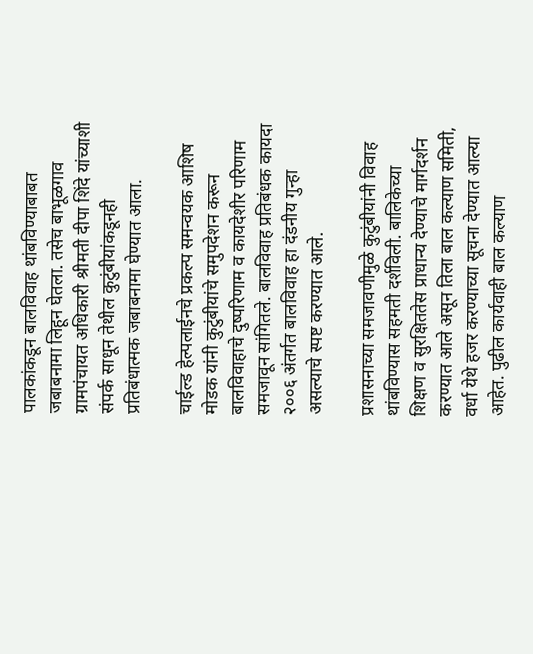पालकांकडून बालविवाह थांबविण्याबाबत जबाबनामा लिहून घेतला. तसेच बाभूळगाव ग्रामपंचायत अधिकारी श्रीमती दीपा शिंदे यांच्याशी संपर्क साधून तेथील कुटुंबीयांकडूनही प्रतिबंधात्मक जबाबनामा घेण्यात आला.

चाईल्ड हेल्पलाईनचे प्रकल्प समन्वयक आशिष मोडक यांनी कुटुंबीयांचे समुपदेशन करून बालविवाहाचे दुष्परिणाम व कायदेशीर परिणाम समजावून सांगितले. बालविवाह प्रतिबंधक कायदा २००६ अंतर्गत बालविवाह हा दंडनीय गुन्हा असल्याचे स्पष्ट करण्यात आले.

प्रशासनाच्या समजावणीमुळे कुटुंबीयांनी विवाह थांबविण्यास सहमती दर्शविली. बालिकेच्या शिक्षण व सुरक्षिततेस प्राधान्य देण्याचे मार्गदर्शन करण्यात आले असून तिला बाल कल्याण समिती, वर्धा येथे हजर करण्याच्या सूचना देण्यात आल्या आहेत. पुढील कार्यवाही बाल कल्याण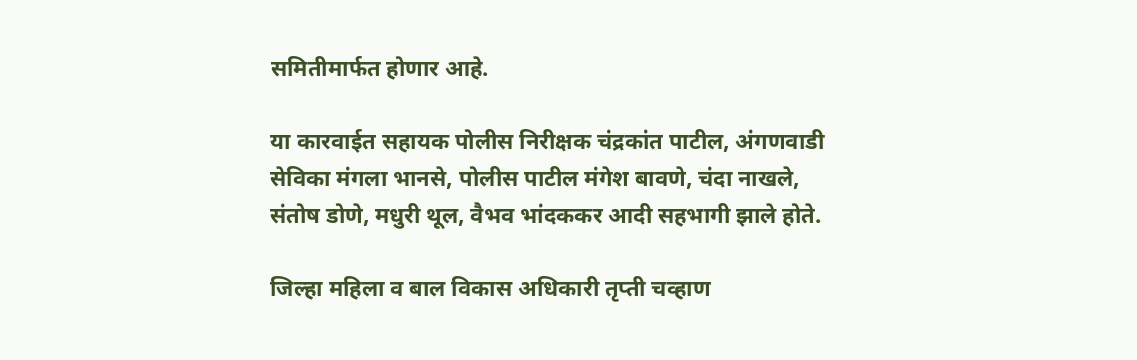समितीमार्फत होणार आहे.

या कारवाईत सहायक पोलीस निरीक्षक चंद्रकांत पाटील, अंगणवाडी सेविका मंगला भानसे, पोलीस पाटील मंगेश बावणे, चंदा नाखले, संतोष डोणे, मधुरी थूल, वैभव भांदककर आदी सहभागी झाले होते.

जिल्हा महिला व बाल विकास अधिकारी तृप्ती चव्हाण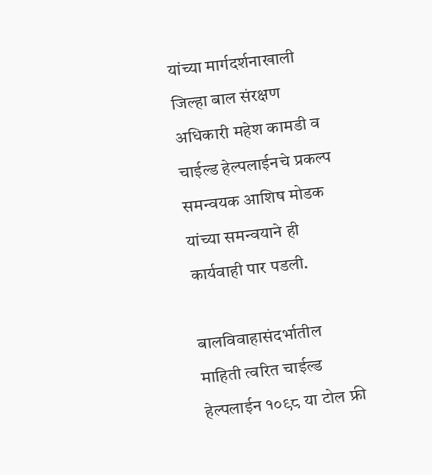यांच्या मार्गदर्शनाखाली जिल्हा बाल संरक्षण अधिकारी महेश कामडी व चाईल्ड हेल्पलाईनचे प्रकल्प समन्वयक आशिष मोडक यांच्या समन्वयाने ही कार्यवाही पार पडली.

बालविवाहासंदर्भातील माहिती त्वरित चाईल्ड हेल्पलाईन १०९८ या टोल फ्री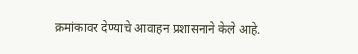क्रमांकावर देण्याचे आवाहन प्रशासनाने केले आहे.